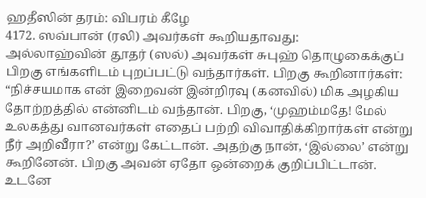ஹதீஸின் தரம்: விபரம் கீழே
4172. ஸவ்பான் (ரலி) அவர்கள் கூறியதாவது:
அல்லாஹ்வின் தூதர் (ஸல்) அவர்கள் சுபுஹ் தொழுகைக்குப் பிறகு எங்களிடம் புறப்பட்டு வந்தார்கள். பிறகு கூறினார்கள்:
“நிச்சயமாக என் இறைவன் இன்றிரவு (கனவில்) மிக அழகிய தோற்றத்தில் என்னிடம் வந்தான். பிறகு, ‘முஹம்மதே! மேல் உலகத்து வானவர்கள் எதைப் பற்றி விவாதிக்கிறார்கள் என்று நீர் அறிவீரா?’ என்று கேட்டான். அதற்கு நான், ‘இல்லை’ என்று கூறினேன். பிறகு அவன் ஏதோ ஒன்றைக் குறிப்பிட்டான். உடனே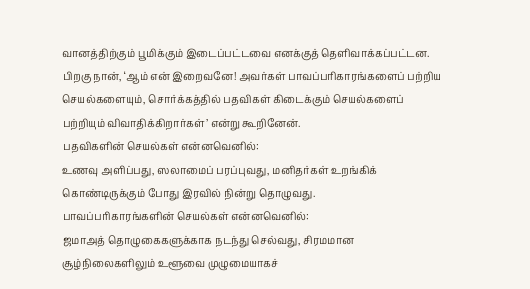வானத்திற்கும் பூமிக்கும் இடைப்பட்டவை எனக்குத் தெளிவாக்கப்பட்டன.
பிறகு நான், ‘ஆம் என் இறைவனே! அவர்கள் பாவப்பரிகாரங்களைப் பற்றிய செயல்களையும், சொர்க்கத்தில் பதவிகள் கிடைக்கும் செயல்களைப் பற்றியும் விவாதிக்கிறார்கள்’ என்று கூறினேன்.
பதவிகளின் செயல்கள் என்னவெனில்:
உணவு அளிப்பது, ஸலாமைப் பரப்புவது, மனிதர்கள் உறங்கிக் கொண்டிருக்கும் போது இரவில் நின்று தொழுவது.
பாவப்பரிகாரங்களின் செயல்கள் என்னவெனில்:
ஜமாஅத் தொழுகைகளுக்காக நடந்து செல்வது, சிரமமான சூழ்நிலைகளிலும் உளூவை முழுமையாகச்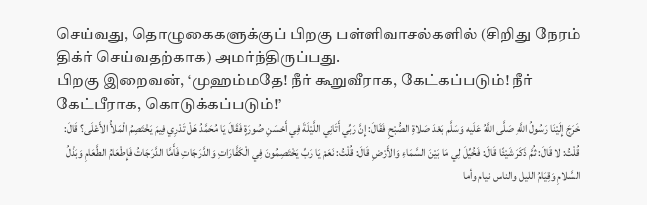செய்வது, தொழுகைகளுக்குப் பிறகு பள்ளிவாசல்களில் (சிறிது நேரம் திக்ர் செய்வதற்காக) அமர்ந்திருப்பது.
பிறகு இறைவன், ‘முஹம்மதே! நீர் கூறுவீராக, கேட்கப்படும்! நீர் கேட்பீராக, கொடுக்கப்படும்!’
خَرَجَ إِلَيْنَا رَسُولُ اللَّهِ صَلَّى اللَّهُ عَلَيه وَسَلَّم بَعْدَ صَلاةِ الصُّبْحِ فَقَالَ: إِنَّ رَبِّي أَتَانِي اللَّيْلَةَ فِي أَحْسَنِ صُورَةٍ فَقَالَ يَا مُحَمَّدُ هَلْ تَدْرِي فِيمَ يَخْتَصِمُ الْمَلأُ الأَعْلَى؟ قَالَ: قُلْتُ: لا قَالَ: ثُمَّ ذَكَرَ شَيْئًا قَالَ: فَخُيِّلَ لِي مَا بَيْنَ السَّمَاءِ وَالأَرْضِ قَالَ: قُلْتُ: نَعَمْ يَا رَبِّ يَخْتَصِمُونَ فِي الْكَفَّارَاتِ وَالدَّرَجَاتِ فَأَمَّا الدَّرَجَاتُ فَإِطْعَامُ الطَّعَامِ وَبَذْلُ السَّلامِ وَقِيَامُ الليل والناس نيام وأما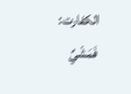الكفارت: فَمَشْيٌ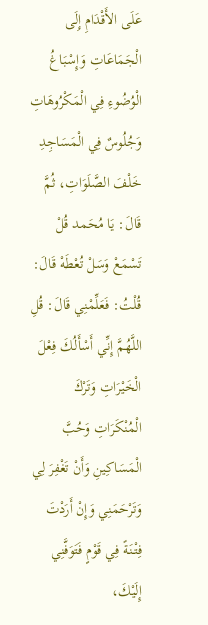عَلَى الأَقْدَامِ إِلَى الْجَمَاعَاتِ وَإِسْبَاغُ الْوُضُوءِ فِي الْمَكْرُوهَاتِ وَجُلُوسٌ فِي الْمَسَاجِدِ خَلْفَ الصَّلَوَاتِ، ثُمَّ قَالَ: يَا مُحَمد قُلْ تَسْمَعْ وَسَلْ تُعْطَهْ قَالَ: قُلْتُ: فَعَلِّمْنِي قَالَ: قُلِ اللَّهُمَّ إِنِّي أَسْأَلُكَ فِعْلَ الْخَيْرَاتِ وَتَرْكَ الْمُنْكَرَاتِ وَحُبَّ الْمَسَاكِينِ وَأَنْ تَغْفِرَ لِي وَتَرْحَمَنِي وَإِنْ أَرَدْتَ فِتْنَةً فِي قَوْمٍ فَتَوَفَّنِي إِلَيْكَ،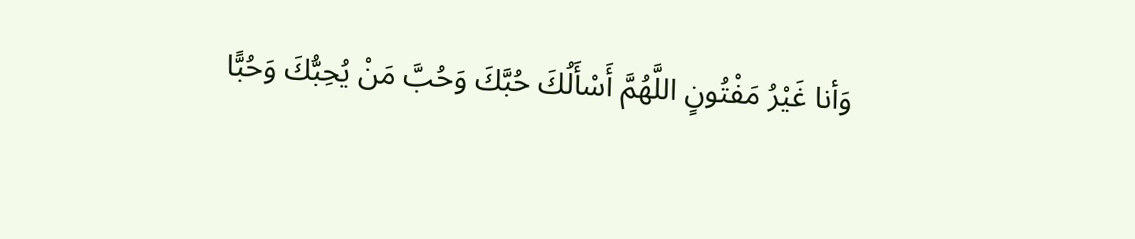وَأنا غَيْرُ مَفْتُونٍ اللَّهُمَّ أَسْأَلُكَ حُبَّكَ وَحُبَّ مَنْ يُحِبُّكَ وَحُبًّا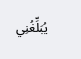يُبَلِّغُنِي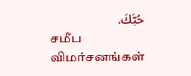حُبَّكَ.
சமீப விமர்சனங்கள்